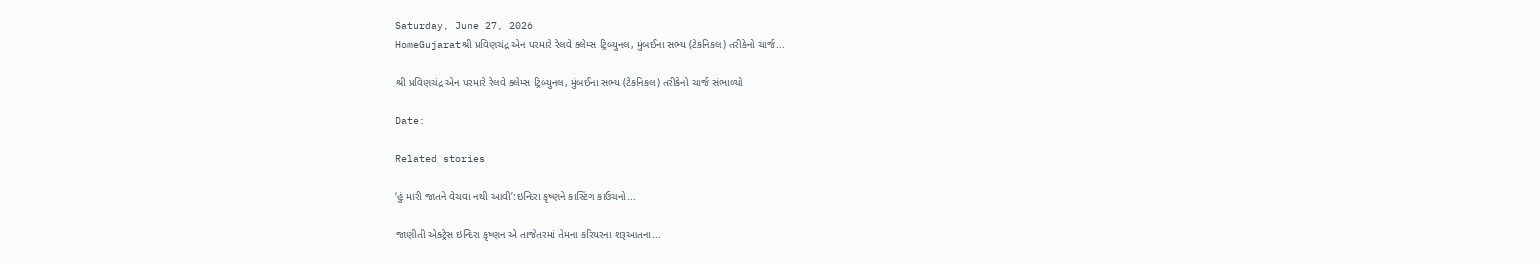Saturday, June 27, 2026
HomeGujaratશ્રી પ્રવિણચંદ્ર એન પરમારે રેલવે ક્લેમ્સ ટ્રિબ્યુનલ, મુંબઈના સભ્ય (ટેકનિકલ) તરીકેનો ચાર્જ...

શ્રી પ્રવિણચંદ્ર એન પરમારે રેલવે ક્લેમ્સ ટ્રિબ્યુનલ, મુંબઈના સભ્ય (ટેકનિકલ) તરીકેનો ચાર્જ સંભાળ્યો

Date:

Related stories

‘હું મારી જાતને વેચવા નથી આવી’:ઇન્દિરા કૃષ્ણને કાસ્ટિંગ કાઉચનો...

જાણીતી એક્ટ્રેસ ઇન્દિરા કૃષ્ણન એ તાજેતરમાં તેમના કરિયરના શરૂઆતના...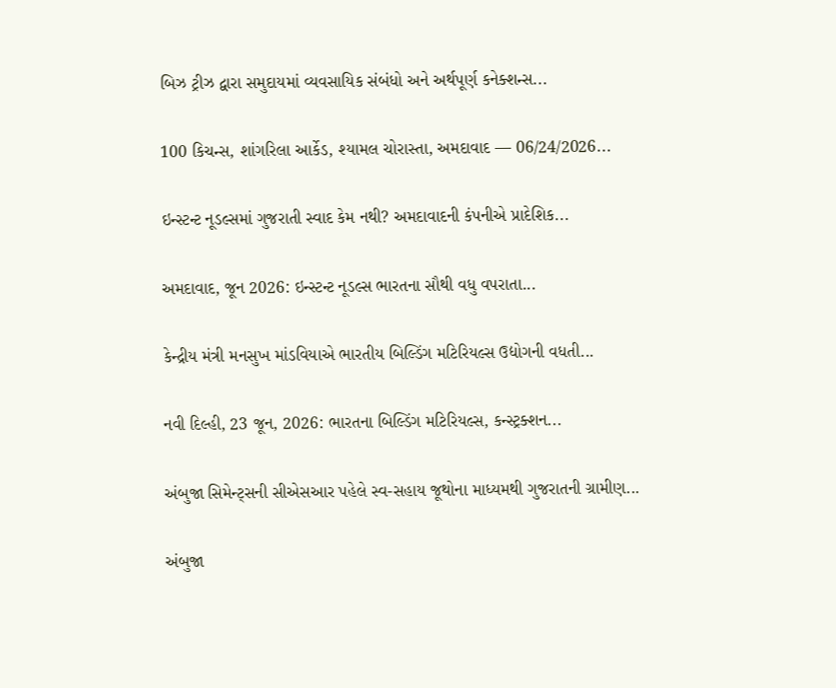બિઝ ટ્રીઝ દ્વારા સમુદાયમાં વ્યવસાયિક સંબંધો અને અર્થપૂર્ણ કનેક્શન્સ...

100 કિચન્સ, શાંગરિલા આર્કેડ, શ્યામલ ચોરાસ્તા, અમદાવાદ — 06/24/2026...

ઇન્સ્ટન્ટ નૂડલ્સમાં ગુજરાતી સ્વાદ કેમ નથી? અમદાવાદની કંપનીએ પ્રાદેશિક...

અમદાવાદ, જૂન 2026: ઇન્સ્ટન્ટ નૂડલ્સ ભારતના સૌથી વધુ વપરાતા...

કેન્દ્રીય મંત્રી મનસુખ માંડવિયાએ ભારતીય બિલ્ડિંગ મટિરિયલ્સ ઉદ્યોગની વધતી...

નવી દિલ્હી, 23 જૂન, 2026: ભારતના બિલ્ડિંગ મટિરિયલ્સ, કન્સ્ટ્રક્શન...

અંબુજા સિમેન્ટ્સની સીએસઆર પહેલે સ્વ-સહાય જૂથોના માધ્યમથી ગુજરાતની ગ્રામીણ...

અંબુજા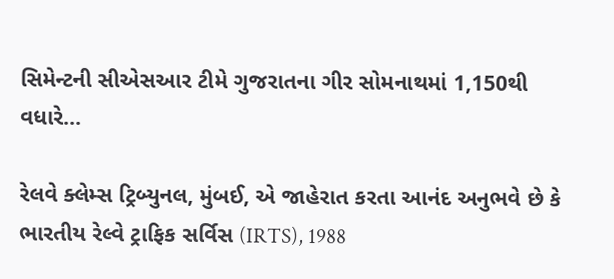સિમેન્ટની સીએસઆર ટીમે ગુજરાતના ગીર સોમનાથમાં 1,150થી વધારે...

રેલવે ક્લેમ્સ ટ્રિબ્યુનલ, મુંબઈ, એ જાહેરાત કરતા આનંદ અનુભવે છે કે ભારતીય રેલ્વે ટ્રાફિક સર્વિસ (IRTS), 1988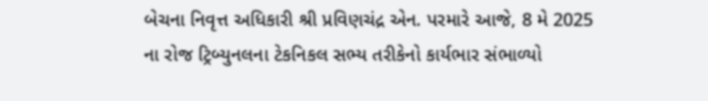બેચના નિવૃત્ત અધિકારી શ્રી પ્રવિણચંદ્ર એન. પરમારે આજે, 8 મે 2025 ના રોજ ટ્રિબ્યુનલના ટેકનિકલ સભ્ય તરીકેનો કાર્યભાર સંભાળ્યો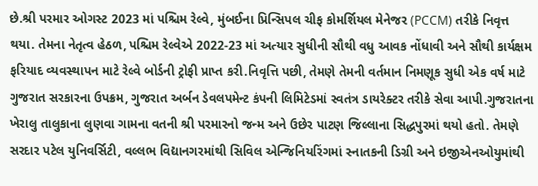છે.શ્રી પરમાર ઓગસ્ટ 2023 માં પશ્ચિમ રેલ્વે, મુંબઈના પ્રિન્સિપલ ચીફ કોમર્શિયલ મેનેજર (PCCM) તરીકે નિવૃત્ત થયા. તેમના નેતૃત્વ હેઠળ, પશ્ચિમ રેલ્વેએ 2022-23 માં અત્યાર સુધીની સૌથી વધુ આવક નોંધાવી અને સૌથી કાર્યક્ષમ ફરિયાદ વ્યવસ્થાપન માટે રેલ્વે બોર્ડની ટ્રોફી પ્રાપ્ત કરી.નિવૃત્તિ પછી, તેમણે તેમની વર્તમાન નિમણૂક સુધી એક વર્ષ માટે ગુજરાત સરકારના ઉપક્રમ, ગુજરાત અર્બન ડેવલપમેન્ટ કંપની લિમિટેડમાં સ્વતંત્ર ડાયરેક્ટર તરીકે સેવા આપી.ગુજરાતના ખેરાલુ તાલુકાના લુણવા ગામના વતની શ્રી પરમારનો જન્મ અને ઉછેર પાટણ જિલ્લાના સિદ્ધપુરમાં થયો હતો. તેમણે સરદાર પટેલ યુનિવર્સિટી, વલ્લભ વિદ્યાનગરમાંથી સિવિલ એન્જિનિયરિંગમાં સ્નાતકની ડિગ્રી અને ઇજીએનઓયુમાંથી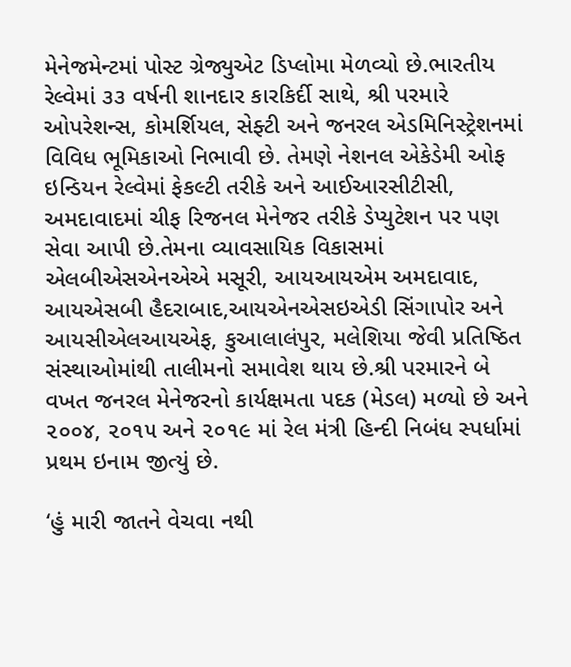મેનેજમેન્ટમાં પોસ્ટ ગ્રેજ્યુએટ ડિપ્લોમા મેળવ્યો છે.ભારતીય રેલ્વેમાં ૩૩ વર્ષની શાનદાર કારકિર્દી સાથે, શ્રી પરમારે ઓપરેશન્સ, કોમર્શિયલ, સેફ્ટી અને જનરલ એડમિનિસ્ટ્રેશનમાં વિવિધ ભૂમિકાઓ નિભાવી છે. તેમણે નેશનલ એકેડેમી ઓફ ઇન્ડિયન રેલ્વેમાં ફેકલ્ટી તરીકે અને આઈઆરસીટીસી, અમદાવાદમાં ચીફ રિજનલ મેનેજર તરીકે ડેપ્યુટેશન પર પણ સેવા આપી છે.તેમના વ્યાવસાયિક વિકાસમાં એલબીએસએનએએ મસૂરી, આયઆયએમ અમદાવાદ, આયએસબી હૈદરાબાદ,આયએનએસઇએડી સિંગાપોર અને આયસીએલઆયએફ, કુઆલાલંપુર, મલેશિયા જેવી પ્રતિષ્ઠિત સંસ્થાઓમાંથી તાલીમનો સમાવેશ થાય છે.શ્રી પરમારને બે વખત જનરલ મેનેજરનો કાર્યક્ષમતા પદક (મેડલ) મળ્યો છે અને ૨૦૦૪, ૨૦૧૫ અને ૨૦૧૯ માં રેલ મંત્રી હિન્દી નિબંધ સ્પર્ધામાં પ્રથમ ઇનામ જીત્યું છે.

‘હું મારી જાતને વેચવા નથી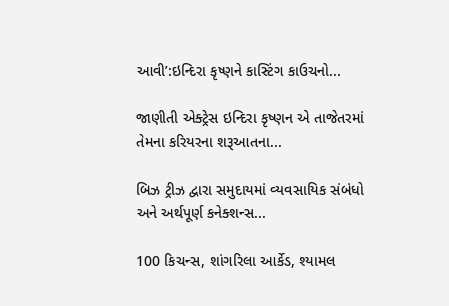આવી’:ઇન્દિરા કૃષ્ણને કાસ્ટિંગ કાઉચનો...

જાણીતી એક્ટ્રેસ ઇન્દિરા કૃષ્ણન એ તાજેતરમાં તેમના કરિયરના શરૂઆતના...

બિઝ ટ્રીઝ દ્વારા સમુદાયમાં વ્યવસાયિક સંબંધો અને અર્થપૂર્ણ કનેક્શન્સ...

100 કિચન્સ, શાંગરિલા આર્કેડ, શ્યામલ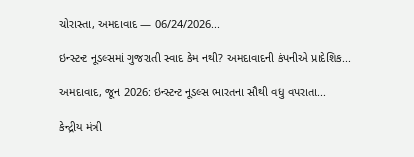ચોરાસ્તા, અમદાવાદ — 06/24/2026...

ઇન્સ્ટન્ટ નૂડલ્સમાં ગુજરાતી સ્વાદ કેમ નથી? અમદાવાદની કંપનીએ પ્રાદેશિક...

અમદાવાદ, જૂન 2026: ઇન્સ્ટન્ટ નૂડલ્સ ભારતના સૌથી વધુ વપરાતા...

કેન્દ્રીય મંત્રી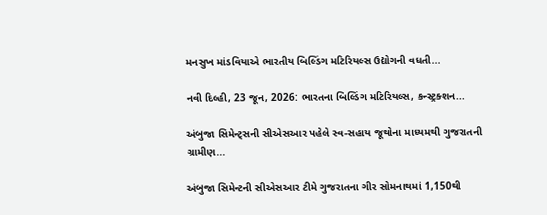મનસુખ માંડવિયાએ ભારતીય બિલ્ડિંગ મટિરિયલ્સ ઉદ્યોગની વધતી...

નવી દિલ્હી, 23 જૂન, 2026: ભારતના બિલ્ડિંગ મટિરિયલ્સ, કન્સ્ટ્રક્શન...

અંબુજા સિમેન્ટ્સની સીએસઆર પહેલે સ્વ-સહાય જૂથોના માધ્યમથી ગુજરાતની ગ્રામીણ...

અંબુજા સિમેન્ટની સીએસઆર ટીમે ગુજરાતના ગીર સોમનાથમાં 1,150થી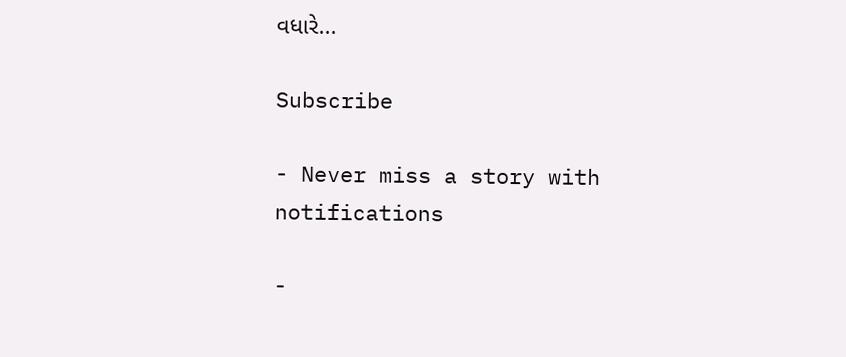વધારે...

Subscribe

- Never miss a story with notifications

-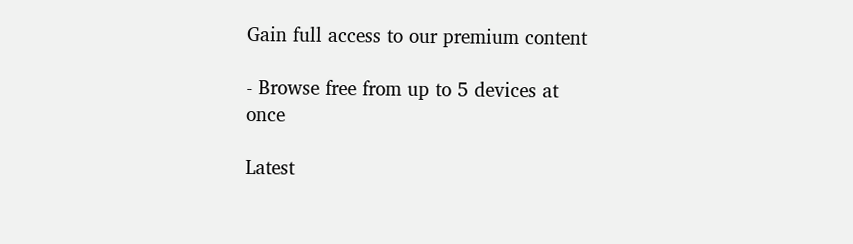Gain full access to our premium content

- Browse free from up to 5 devices at once

Latest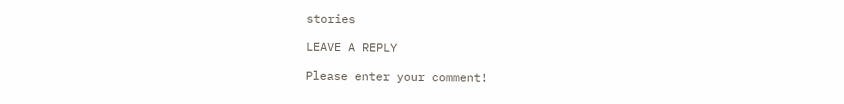stories

LEAVE A REPLY

Please enter your comment!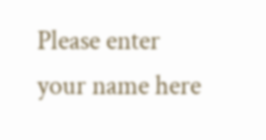Please enter your name here